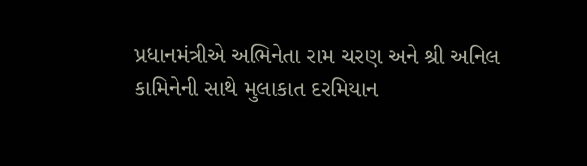પ્રધાનમંત્રીએ અભિનેતા રામ ચરણ અને શ્રી અનિલ કામિનેની સાથે મુલાકાત દરમિયાન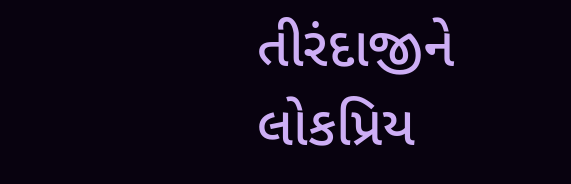તીરંદાજીને લોકપ્રિય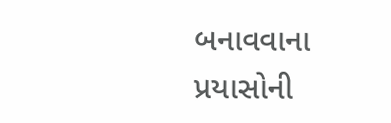બનાવવાના પ્રયાસોની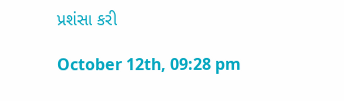પ્રશંસા કરી

October 12th, 09:28 pm